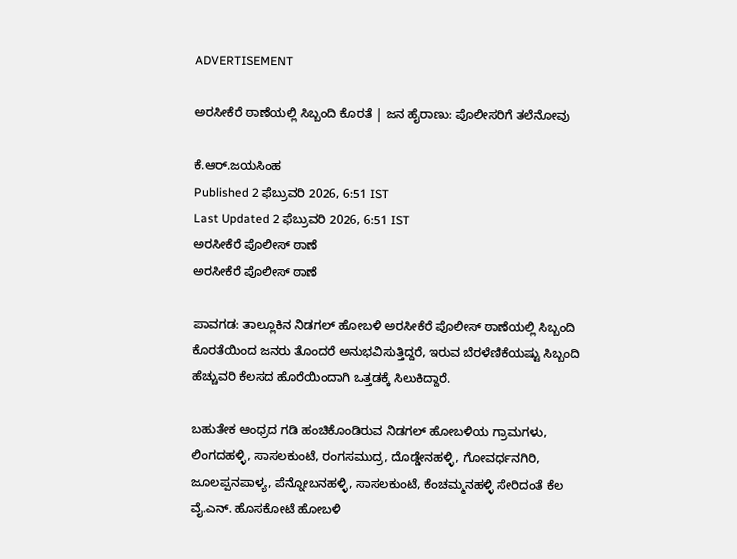ADVERTISEMENT

ಅರಸೀಕೆರೆ ಠಾಣೆಯಲ್ಲಿ ಸಿಬ್ಬಂದಿ ಕೊರತೆ | ಜನ ಹೈರಾಣು: ಪೊಲೀಸರಿಗೆ ತಲೆನೋವು

ಕೆ.ಆರ್.ಜಯಸಿಂಹ
Published 2 ಫೆಬ್ರುವರಿ 2026, 6:51 IST
Last Updated 2 ಫೆಬ್ರುವರಿ 2026, 6:51 IST
ಅರಸೀಕೆರೆ ಪೊಲೀಸ್‌ ಠಾಣೆ
ಅರಸೀಕೆರೆ ಪೊಲೀಸ್‌ ಠಾಣೆ

ಪಾವಗಡ: ತಾಲ್ಲೂಕಿನ ನಿಡಗಲ್‌ ಹೋಬಳಿ ಅರಸೀಕೆರೆ ಪೊಲೀಸ್ ಠಾಣೆಯಲ್ಲಿ ಸಿಬ್ಬಂದಿ ಕೊರತೆಯಿಂದ ಜನರು ತೊಂದರೆ ಅನುಭವಿಸುತ್ತಿದ್ದರೆ, ಇರುವ ಬೆರಳೆಣಿಕೆಯಷ್ಟು ಸಿಬ್ಬಂದಿ ಹೆಚ್ಚುವರಿ ಕೆಲಸದ ಹೊರೆಯಿಂದಾಗಿ ಒತ್ತಡಕ್ಕೆ ಸಿಲುಕಿದ್ದಾರೆ.

ಬಹುತೇಕ ಆಂಧ್ರದ ಗಡಿ ಹಂಚಿಕೊಂಡಿರುವ ನಿಡಗಲ್‌ ಹೋಬಳಿಯ ಗ್ರಾಮಗಳು, ಲಿಂಗದಹಳ್ಳಿ, ಸಾಸಲಕುಂಟೆ, ರಂಗಸಮುದ್ರ, ದೊಡ್ಡೇನಹಳ್ಳಿ, ಗೋವರ್ಧನಗಿರಿ, ಜೂಲಪ್ಪನಪಾಳ್ಯ, ಪೆನ್ನೋಬನಹಳ್ಳಿ, ಸಾಸಲಕುಂಟೆ, ಕೆಂಚಮ್ಮನಹಳ್ಳಿ ಸೇರಿದಂತೆ ಕೆಲ ವೈ.ಎನ್‌. ಹೊಸಕೋಟೆ ಹೋಬಳಿ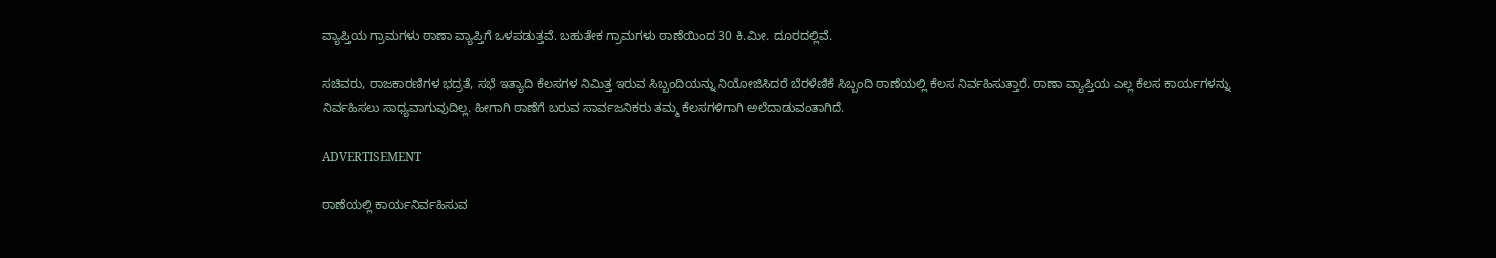ವ್ಯಾಪ್ತಿಯ ಗ್ರಾಮಗಳು ಠಾಣಾ ವ್ಯಾಪ್ತಿಗೆ ಒಳಪಡುತ್ತವೆ. ಬಹುತೇಕ ಗ್ರಾಮಗಳು ಠಾಣೆಯಿಂದ 30 ಕಿ.ಮೀ. ದೂರದಲ್ಲಿವೆ.

ಸಚಿವರು, ರಾಜಕಾರಣಿಗಳ ಭದ್ರತೆ, ಸಭೆ ಇತ್ಯಾದಿ ಕೆಲಸಗಳ ನಿಮಿತ್ತ ಇರುವ ಸಿಬ್ಬಂದಿಯನ್ನು ನಿಯೋಜಿಸಿದರೆ ಬೆರಳೆಣಿಕೆ ಸಿಬ್ಬಂದಿ ಠಾಣೆಯಲ್ಲಿ ಕೆಲಸ ನಿರ್ವಹಿಸುತ್ತಾರೆ. ಠಾಣಾ ವ್ಯಾಪ್ತಿಯ ಎಲ್ಲ ಕೆಲಸ ಕಾರ್ಯಗಳನ್ನು ನಿರ್ವಹಿಸಲು ಸಾಧ್ಯವಾಗುವುದಿಲ್ಲ. ಹೀಗಾಗಿ ಠಾಣೆಗೆ ಬರುವ ಸಾರ್ವಜನಿಕರು ತಮ್ಮ ಕೆಲಸಗಳಿಗಾಗಿ ಅಲೆದಾಡುವಂತಾಗಿದೆ.

ADVERTISEMENT

ಠಾಣೆಯಲ್ಲಿ ಕಾರ್ಯನಿರ್ವಹಿಸುವ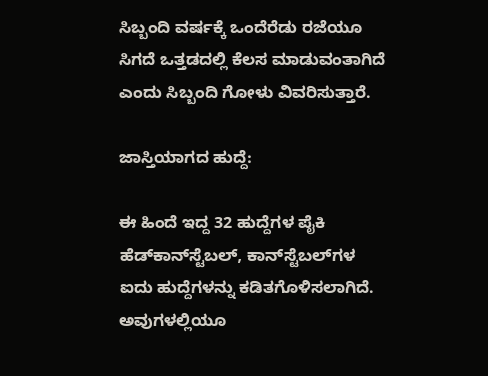ಸಿಬ್ಬಂದಿ ವರ್ಷಕ್ಕೆ ಒಂದೆರೆಡು ರಜೆಯೂ ಸಿಗದೆ ಒತ್ತಡದಲ್ಲಿ ಕೆಲಸ ಮಾಡುವಂತಾಗಿದೆ ಎಂದು ಸಿಬ್ಬಂದಿ ಗೋಳು ವಿವರಿಸುತ್ತಾರೆ.

ಜಾಸ್ತಿಯಾಗದ ಹುದ್ದೆ:

ಈ ಹಿಂದೆ ಇದ್ದ 32 ಹುದ್ದೆಗಳ ಪೈಕಿ ಹೆಡ್‌ಕಾನ್‌ಸ್ಟೆಬಲ್‌, ಕಾನ್‌ಸ್ಟೆಬಲ್‌ಗಳ ಐದು ಹುದ್ದೆಗಳನ್ನು ಕಡಿತಗೊಳಿಸಲಾಗಿದೆ. ಅವುಗಳಲ್ಲಿಯೂ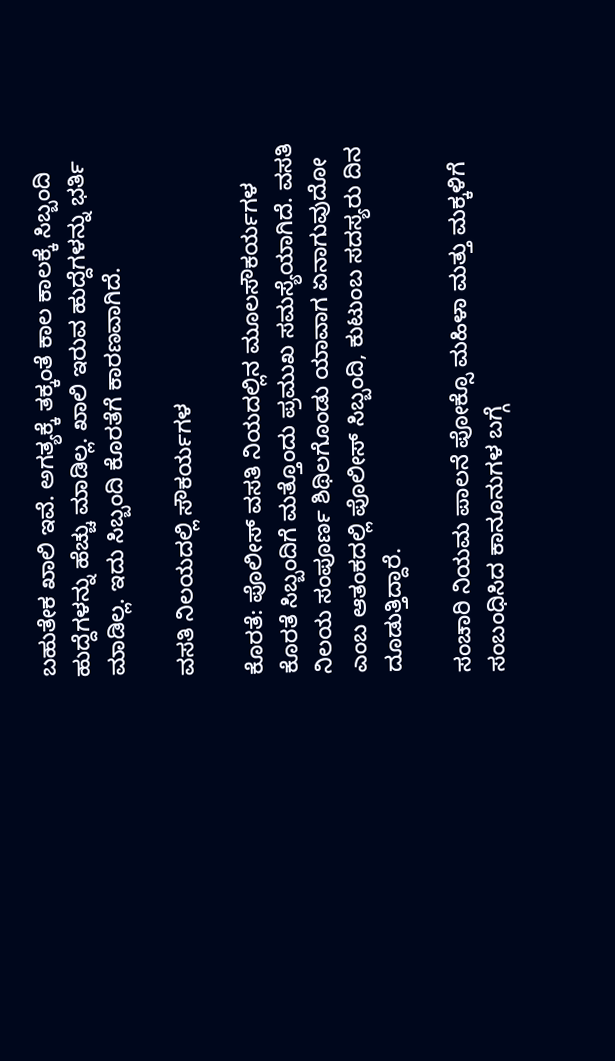ಬಹುತೇಕ ಖಾಲಿ ಇವೆ. ಅಗತ್ಯಕ್ಕೆ ತಕ್ಕಂತೆ ಕಾಲ ಕಾಲಕ್ಕೆ ಸಿಬ್ಬಂದಿ ಹುದ್ದೆಗಳನ್ನು ಹೆಚ್ಚು ಮಾಡಿಲ್ಲ. ಖಾಲಿ ಇರುವ ಹುದ್ದೆಗಳನ್ನು ಭರ್ತಿ ಮಾಡಿಲ್ಲ. ಇದು ಸಿಬ್ಬಂದಿ ಕೊರತೆಗೆ ಕಾರಣವಾಗಿದೆ.

ವಸತಿ ನಿಲಯದಲ್ಲಿ ಸೌಕರ್ಯಗಳ

ಕೊರತೆ: ಪೊಲೀಸ್‌ ವಸತಿ ನಿಯದಲ್ಲಿನ ಮೂಲಸೌಕರ್ಯಗಳ ಕೊರತೆ ಸಿಬ್ಬಂದಿಗೆ ಮತ್ತೊಂದು ಪ್ರಮುಖ ಸಮಸ್ಯೆಯಾಗಿದೆ. ವಸತಿ ನಿಲಯ ಸಂಪೂರ್ಣ ಶಿಥಿಲಗೊಂಡು ಯಾವಾಗ ಏನಾಗುವುದೋ ಎಂಬ ಆತಂಕದಲ್ಲಿ ಪೊಲೀಸ್‌ ಸಿಬ್ಬಂದಿ, ಕುಟುಂಬ ಸದಸ್ಯರು ದಿನ ದೂಡುತ್ತಿದ್ದಾರೆ.

ಸಂಚಾರಿ ನಿಯಮ ಪಾಲನೆ ಪೋಕ್ಸೊ ಮಹಿಳಾ ಮತ್ತು ಮಕ್ಕಳಿಗೆ ಸಂಬಂಧಿಸಿದ ಕಾನೂನುಗಳ ಬಗ್ಗೆ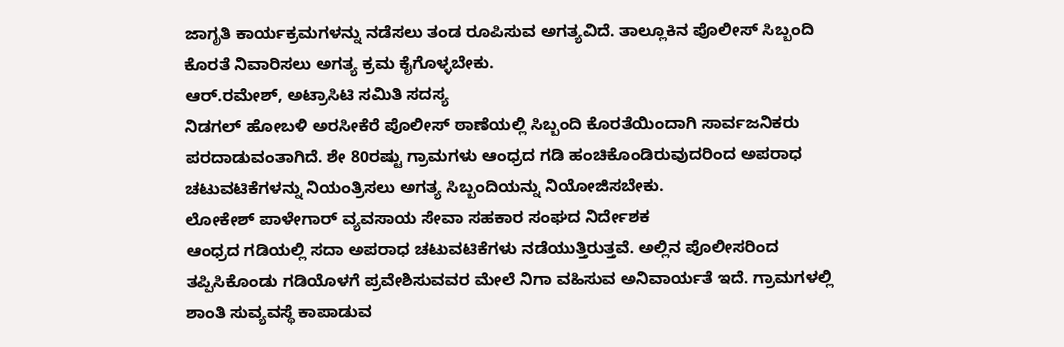ಜಾಗೃತಿ ಕಾರ್ಯಕ್ರಮಗಳನ್ನು ನಡೆಸಲು ತಂಡ ರೂಪಿಸುವ ಅಗತ್ಯವಿದೆ. ತಾಲ್ಲೂಕಿನ ಪೊಲೀಸ್‌ ಸಿಬ್ಬಂದಿ ಕೊರತೆ ನಿವಾರಿಸಲು ಅಗತ್ಯ ಕ್ರಮ ಕೈಗೊಳ್ಳಬೇಕು.
ಆರ್‌.ರಮೇಶ್‌, ಅಟ್ರಾಸಿಟಿ ಸಮಿತಿ ಸದಸ್ಯ
ನಿಡಗಲ್‌ ಹೋಬಳಿ ಅರಸೀಕೆರೆ ಪೊಲೀಸ್‌ ಠಾಣೆಯಲ್ಲಿ ಸಿಬ್ಬಂದಿ ಕೊರತೆಯಿಂದಾಗಿ ಸಾರ್ವಜನಿಕರು ಪರದಾಡುವಂತಾಗಿದೆ. ಶೇ 80ರಷ್ಟು ಗ್ರಾಮಗಳು ಆಂಧ್ರದ ಗಡಿ ಹಂಚಿಕೊಂಡಿರುವುದರಿಂದ ಅಪರಾಧ ಚಟುವಟಿಕೆಗಳನ್ನು ನಿಯಂತ್ರಿಸಲು ಅಗತ್ಯ ಸಿಬ್ಬಂದಿಯನ್ನು ನಿಯೋಜಿಸಬೇಕು.
ಲೋಕೇಶ್‌ ಪಾಳೇಗಾರ್‌ ವ್ಯವಸಾಯ ಸೇವಾ ಸಹಕಾರ ಸಂಘದ ನಿರ್ದೇಶಕ
ಆಂಧ್ರದ ಗಡಿಯಲ್ಲಿ ಸದಾ ಅಪರಾಧ ಚಟುವಟಿಕೆಗಳು ನಡೆಯುತ್ತಿರುತ್ತವೆ. ಅಲ್ಲಿನ ಪೊಲೀಸರಿಂದ ತಪ್ಪಿಸಿಕೊಂಡು ಗಡಿಯೊಳಗೆ ಪ್ರವೇಶಿಸುವವರ ಮೇಲೆ ನಿಗಾ ವಹಿಸುವ ಅನಿವಾರ್ಯತೆ ಇದೆ. ಗ್ರಾಮಗಳಲ್ಲಿ ಶಾಂತಿ ಸುವ್ಯವಸ್ಥೆ ಕಾಪಾಡುವ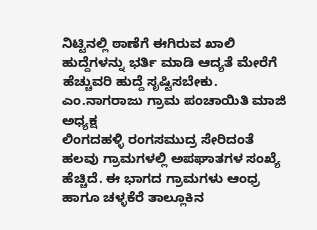ನಿಟ್ಟಿನಲ್ಲಿ ಠಾಣೆಗೆ ಈಗಿರುವ ಖಾಲಿ ಹುದ್ದೆಗಳನ್ನು ಭರ್ತಿ ಮಾಡಿ ಆದ್ಯತೆ ಮೇರೆಗೆ ಹೆಚ್ಚುವರಿ ಹುದ್ದೆ ಸೃಷ್ಟಿಸಬೇಕು.
ಎಂ.ನಾಗರಾಜು ಗ್ರಾಮ ಪಂಚಾಯಿತಿ ಮಾಜಿ ಅಧ್ಯಕ್ಷ
ಲಿಂಗದಹಳ್ಳಿ ರಂಗಸಮುದ್ರ ಸೇರಿದಂತೆ ಹಲವು ಗ್ರಾಮಗಳಲ್ಲಿ ಅಪಘಾತಗಳ ಸಂಖ್ಯೆ ಹೆಚ್ಚಿದೆ. ಈ ಭಾಗದ ಗ್ರಾಮಗಳು ಆಂಧ್ರ ಹಾಗೂ ಚಳ್ಳಕೆರೆ ತಾಲ್ಲೂಕಿನ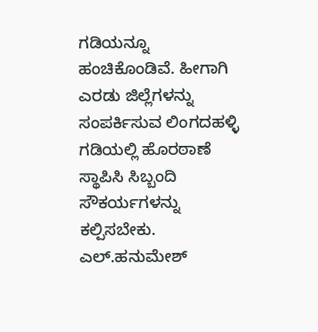ಗಡಿಯನ್ನೂ ಹಂಚಿಕೊಂಡಿವೆ. ಹೀಗಾಗಿ ಎರಡು ಜಿಲ್ಲೆಗಳನ್ನು ಸಂಪರ್ಕಿಸುವ ಲಿಂಗದಹಳ್ಳಿ ಗಡಿಯಲ್ಲಿ ಹೊರಠಾಣೆ ಸ್ಥಾಪಿಸಿ ಸಿಬ್ಬಂದಿ ಸೌಕರ್ಯಗಳನ್ನು ಕಲ್ಪಿಸಬೇಕು.
ಎಲ್‌.ಹನುಮೇಶ್‌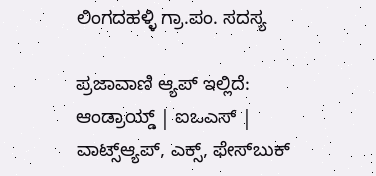ಲಿಂಗದಹಳ್ಳಿ ಗ್ರಾ.ಪಂ. ಸದಸ್ಯ

ಪ್ರಜಾವಾಣಿ ಆ್ಯಪ್ ಇಲ್ಲಿದೆ: ಆಂಡ್ರಾಯ್ಡ್ | ಐಒಎಸ್ | ವಾಟ್ಸ್ಆ್ಯಪ್, ಎಕ್ಸ್, ಫೇಸ್‌ಬುಕ್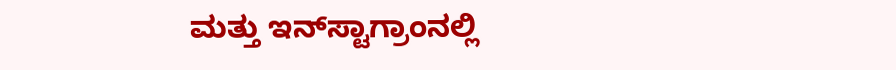ಮತ್ತು ಇನ್‌ಸ್ಟಾಗ್ರಾಂನಲ್ಲಿ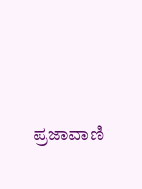ಪ್ರಜಾವಾಣಿ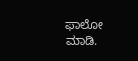ಫಾಲೋ ಮಾಡಿ.